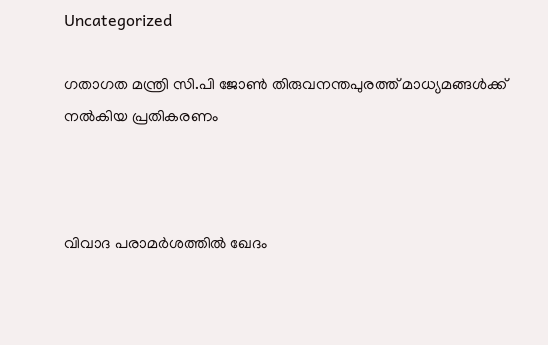Uncategorized

ഗതാഗത മന്ത്രി സി.പി ജോൺ തിരുവനന്തപുരത്ത് മാധ്യമങ്ങൾക്ക് നൽകിയ പ്രതികരണം



വിവാദ പരാമർശത്തിൽ ഖേദം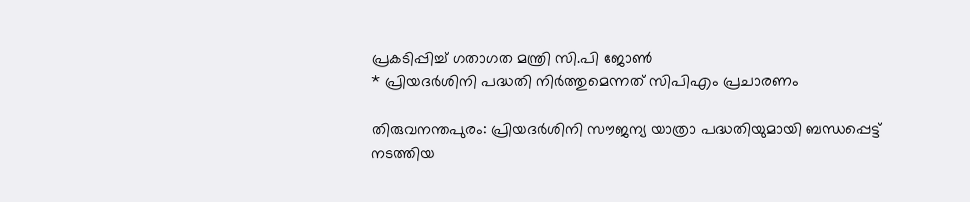പ്രകടിപ്പിച്ച് ഗതാഗത മന്ത്രി സി.പി ജോൺ
* പ്രിയദർശിനി പദ്ധതി നിർത്തുമെന്നത് സിപിഎം പ്രചാരണം

തിരുവനന്തപുരം: പ്രിയദർശിനി സൗജന്യ യാത്രാ പദ്ധതിയുമായി ബന്ധപ്പെട്ട് നടത്തിയ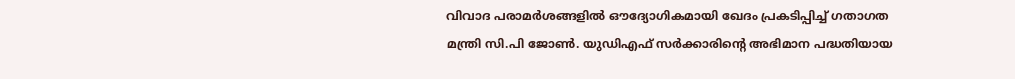വിവാദ പരാമർശങ്ങളിൽ ഔദ്യോഗികമായി ഖേദം പ്രകടിപ്പിച്ച് ഗതാഗത മന്ത്രി സി.പി ജോൺ. യുഡിഎഫ് സർക്കാരിന്റെ അഭിമാന പദ്ധതിയായ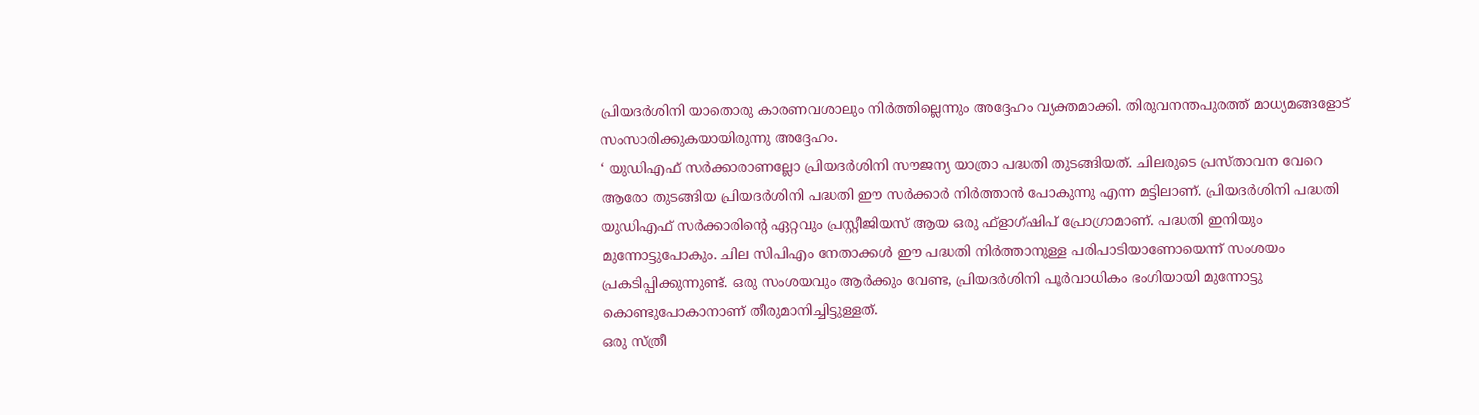പ്രിയദർശിനി യാതൊരു കാരണവശാലും നിർത്തില്ലെന്നും അദ്ദേഹം വ്യക്തമാക്കി. തിരുവനന്തപുരത്ത് മാധ്യമങ്ങളോട് സംസാരിക്കുകയായിരുന്നു അദ്ദേഹം.
‘ യുഡിഎഫ് സർക്കാരാണല്ലോ പ്രിയദർശിനി സൗജന്യ യാത്രാ പദ്ധതി തുടങ്ങിയത്. ചിലരുടെ പ്രസ്താവന വേറെ ആരോ തുടങ്ങിയ പ്രിയദർശിനി പദ്ധതി ഈ സർക്കാർ നിർത്താൻ പോകുന്നു എന്ന മട്ടിലാണ്. പ്രിയദർശിനി പദ്ധതി യുഡിഎഫ് സർക്കാരിന്റെ ഏറ്റവും പ്രസ്റ്റീജിയസ് ആയ ഒരു ഫ്ളാഗ്ഷിപ് പ്രോഗ്രാമാണ്. പദ്ധതി ഇനിയും മുന്നോട്ടുപോകും. ചില സിപിഎം നേതാക്കൾ ഈ പദ്ധതി നിർത്താനുള്ള പരിപാടിയാണോയെന്ന് സംശയം പ്രകടിപ്പിക്കുന്നുണ്ട്. ഒരു സംശയവും ആർക്കും വേണ്ട, പ്രിയദർശിനി പൂർവാധികം ഭംഗിയായി മുന്നോട്ടു കൊണ്ടുപോകാനാണ് തീരുമാനിച്ചിട്ടുള്ളത്.
ഒരു സ്ത്രീ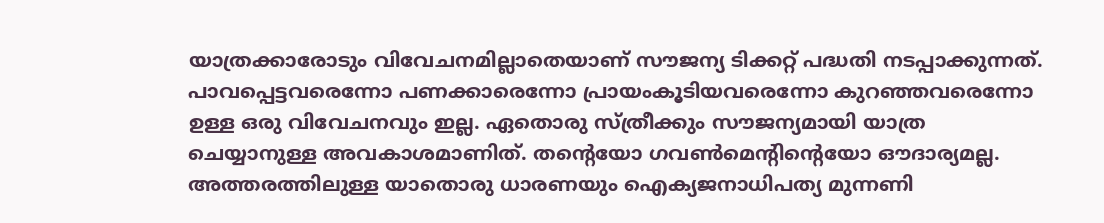യാത്രക്കാരോടും വിവേചനമില്ലാതെയാണ് സൗജന്യ ടിക്കറ്റ് പദ്ധതി നടപ്പാക്കുന്നത്. പാവപ്പെട്ടവരെന്നോ പണക്കാരെന്നോ പ്രായംകൂടിയവരെന്നോ കുറഞ്ഞവരെന്നോ ഉള്ള ഒരു വിവേചനവും ഇല്ല. ഏതൊരു സ്ത്രീക്കും സൗജന്യമായി യാത്ര ചെയ്യാനുള്ള അവകാശമാണിത്. തന്റെയോ ഗവൺമെന്റിന്റെയോ ഔദാര്യമല്ല. അത്തരത്തിലുള്ള യാതൊരു ധാരണയും ഐക്യജനാധിപത്യ മുന്നണി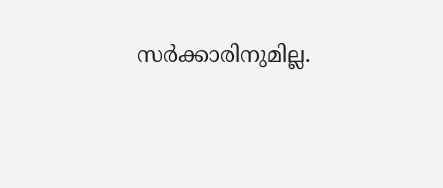സർക്കാരിനുമില്ല.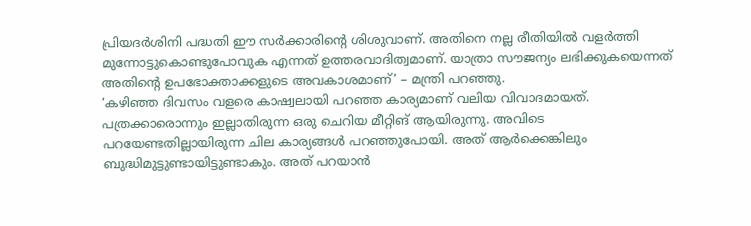പ്രിയദർശിനി പദ്ധതി ഈ സർക്കാരിന്റെ ശിശുവാണ്. അതിനെ നല്ല രീതിയിൽ വളർത്തി മുന്നോട്ടുകൊണ്ടുപോവുക എന്നത് ഉത്തരവാദിത്വമാണ്. യാത്രാ സൗജന്യം ലഭിക്കുകയെന്നത് അതിന്റെ ഉപഭോക്താക്കളുടെ അവകാശമാണ്’ – മന്ത്രി പറഞ്ഞു.
‘കഴിഞ്ഞ ദിവസം വളരെ കാഷ്വലായി പറഞ്ഞ കാര്യമാണ് വലിയ വിവാദമായത്. പത്രക്കാരൊന്നും ഇല്ലാതിരുന്ന ഒരു ചെറിയ മീറ്റിങ് ആയിരുന്നു. അവിടെ പറയേണ്ടതില്ലായിരുന്ന ചില കാര്യങ്ങൾ പറഞ്ഞുപോയി. അത് ആർക്കെങ്കിലും ബുദ്ധിമുട്ടുണ്ടായിട്ടുണ്ടാകും. അത് പറയാൻ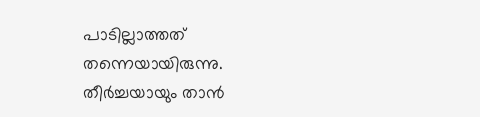പാടില്ലാത്തത് തന്നെയായിരുന്നു. തീർച്ചയായും താൻ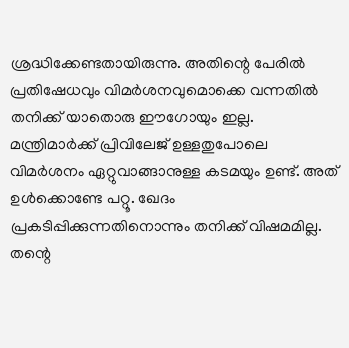ശ്രദ്ധിക്കേണ്ടതായിരുന്നു. അതിന്റെ പേരിൽ പ്രതിഷേധവും വിമർശനവുമൊക്കെ വന്നതിൽ തനിക്ക് യാതൊരു ഈഗോയും ഇല്ല. മന്ത്രിമാർക്ക് പ്രിവിലേജ് ഉള്ളതുപോലെ വിമർശനം ഏറ്റുവാങ്ങാനുള്ള കടമയും ഉണ്ട്. അത് ഉൾക്കൊണ്ടേ പറ്റൂ. ഖേദം പ്രകടിപ്പിക്കുന്നതിനൊന്നും തനിക്ക് വിഷമമില്ല. തന്റെ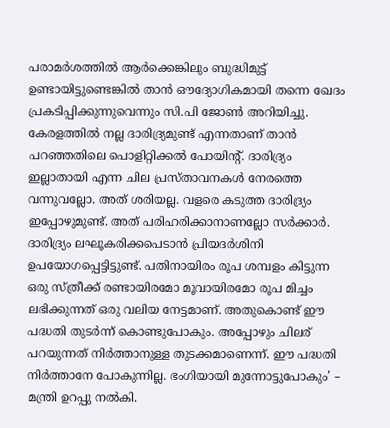പരാമർശത്തിൽ ആർക്കെങ്കിലും ബുദ്ധിമുട്ട് ഉണ്ടായിട്ടുണ്ടെങ്കിൽ താൻ ഔദ്യോഗികമായി തന്നെ ഖേദം പ്രകടിപ്പിക്കുന്നുവെന്നും സി.പി ജോൺ അറിയിച്ചു.
കേരളത്തിൽ നല്ല ദാരിദ്ര്യമുണ്ട് എന്നതാണ് താൻ പറഞ്ഞതിലെ പൊളിറ്റിക്കൽ പോയിന്റ്. ദാരിദ്ര്യം ഇല്ലാതായി എന്ന ചില പ്രസ്താവനകൾ നേരത്തെ വന്നുവല്ലോ. അത് ശരിയല്ല. വളരെ കടുത്ത ദാരിദ്ര്യം ഇപ്പോഴുമുണ്ട്. അത് പരിഹരിക്കാനാണല്ലോ സർക്കാർ. ദാരിദ്ര്യം ലഘൂകരിക്കപെടാൻ പ്രിയദർശിനി ഉപയോഗപ്പെട്ടിട്ടുണ്ട്. പതിനായിരം രൂപ ശമ്പളം കിട്ടുന്ന ഒരു സ്ത്രീക്ക് രണ്ടായിരമോ മൂവായിരമോ രൂപ മിച്ചം ലഭിക്കുന്നത് ഒരു വലിയ നേട്ടമാണ്. അതുകൊണ്ട് ഈ പദ്ധതി തുടർന്ന് കൊണ്ടുപോകും. അപ്പോഴും ചിലര് പറയുന്നത് നിർത്താനുള്ള തുടക്കമാണെന്ന്. ഈ പദ്ധതി നിർത്താനേ പോകുന്നില്ല. ഭംഗിയായി മുന്നോട്ടുപോകും’ – മന്ത്രി ഉറപ്പു നൽകി.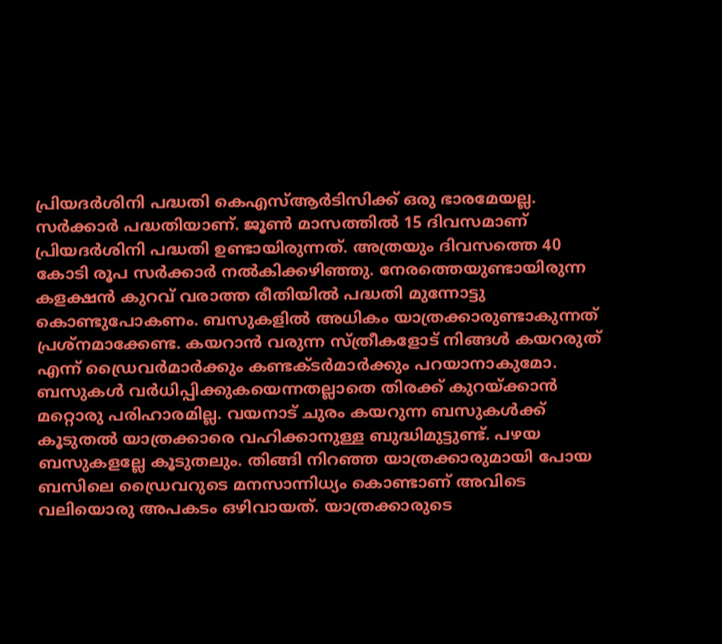പ്രിയദർശിനി പദ്ധതി കെഎസ്ആർടിസിക്ക് ഒരു ഭാരമേയല്ല. സർക്കാർ പദ്ധതിയാണ്. ജൂൺ മാസത്തിൽ 15 ദിവസമാണ് പ്രിയദർശിനി പദ്ധതി ഉണ്ടായിരുന്നത്. അത്രയും ദിവസത്തെ 40 കോടി രൂപ സർക്കാർ നൽകിക്കഴിഞ്ഞു. നേരത്തെയുണ്ടായിരുന്ന കളക്ഷൻ കുറവ് വരാത്ത രീതിയിൽ പദ്ധതി മുന്നോട്ടു കൊണ്ടുപോകണം. ബസുകളിൽ അധികം യാത്രക്കാരുണ്ടാകുന്നത് പ്രശ്നമാക്കേണ്ട. കയറാൻ വരുന്ന സ്ത്രീകളോട് നിങ്ങൾ കയറരുത് എന്ന് ഡ്രൈവർമാർക്കും കണ്ടക്ടർമാർക്കും പറയാനാകുമോ. ബസുകൾ വർധിപ്പിക്കുകയെന്നതല്ലാതെ തിരക്ക് കുറയ്ക്കാൻ മറ്റൊരു പരിഹാരമില്ല. വയനാട് ചുരം കയറുന്ന ബസുകൾക്ക് കൂടുതൽ യാത്രക്കാരെ വഹിക്കാനുള്ള ബുദ്ധിമുട്ടുണ്ട്. പഴയ ബസുകളല്ലേ കൂടുതലും. തിങ്ങി നിറഞ്ഞ യാത്രക്കാരുമായി പോയ ബസിലെ ഡ്രൈവറുടെ മനസാന്നിധ്യം കൊണ്ടാണ് അവിടെ വലിയൊരു അപകടം ഒഴിവായത്. യാത്രക്കാരുടെ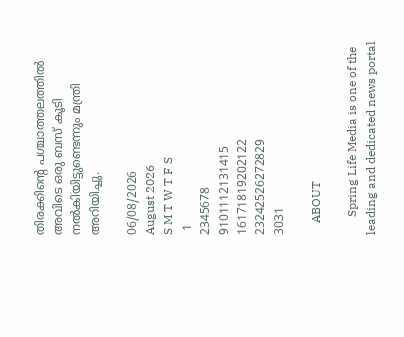തിരക്കിന്റെ പശ്ചാത്തലത്തിൽ അവിടെ ഒരു ബസ് കൂടി നൽകിയിട്ടുണ്ടെന്നും മന്ത്രി അറിയിച്ചു.

06/08/2026
August 2026
S M T W T F S
 1
2345678
9101112131415
16171819202122
23242526272829
3031

    ABOUT

      Spring Life Media is one of the leading and dedicated news portal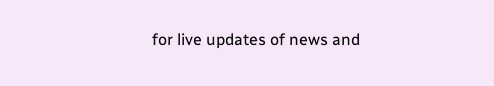for live updates of news and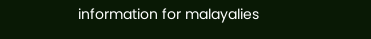information for malayalies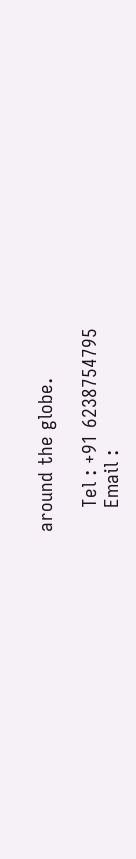around the globe.

    Tel : +91 6238754795
    Email :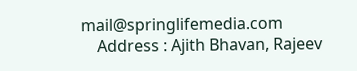mail@springlifemedia.com
    Address : Ajith Bhavan, Rajeev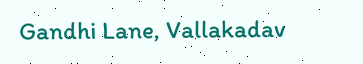Gandhi Lane, Vallakadav